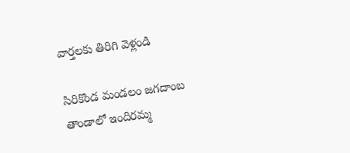వార్తలకు తిరిగి వెళ్లండి

సిరికొండ మండలం జగదాంబ తాండాలో ఇందిరమ్మ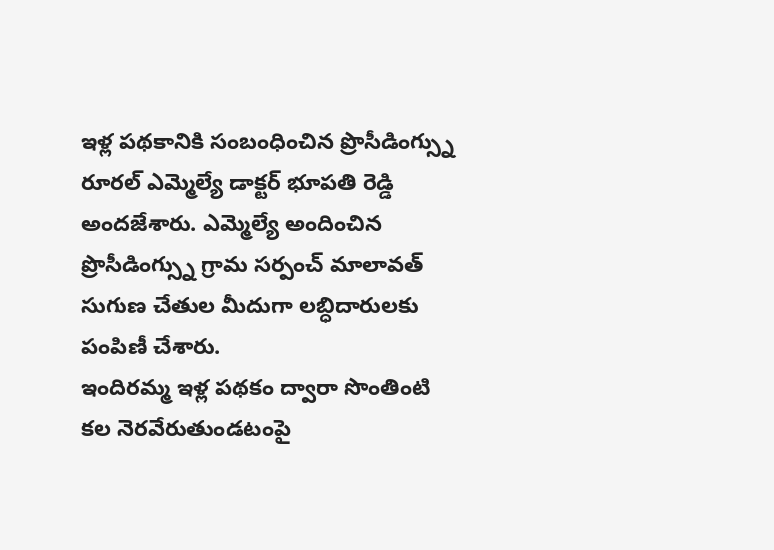ఇళ్ల పథకానికి సంబంధించిన ప్రొసీడింగ్స్ను రూరల్ ఎమ్మెల్యే డాక్టర్ భూపతి రెడ్డి అందజేశారు. ఎమ్మెల్యే అందించిన ప్రొసీడింగ్స్ను గ్రామ సర్పంచ్ మాలావత్ సుగుణ చేతుల మీదుగా లబ్ధిదారులకు పంపిణీ చేశారు.
ఇందిరమ్మ ఇళ్ల పథకం ద్వారా సొంతింటి కల నెరవేరుతుండటంపై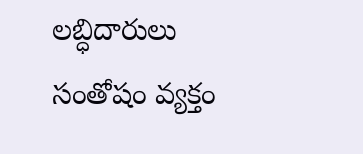లబ్ధిదారులు సంతోషం వ్యక్తం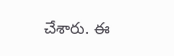చేశారు. ఈ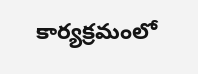కార్యక్రమంలో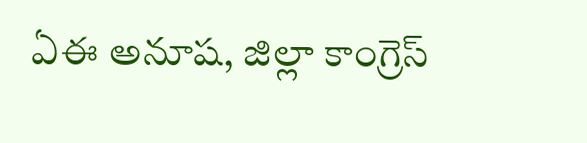ఏఈ అనూష, జిల్లా కాంగ్రెస్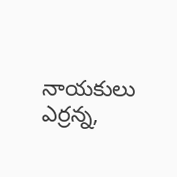నాయకులు ఎర్రన్న,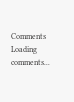Comments
Loading comments...